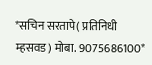*सचिन सरतापे( प्रतिनिधी म्हसवड) मोबा. 9075686100*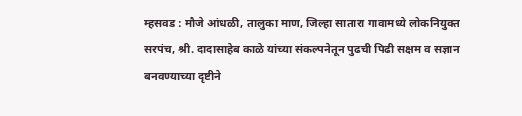म्हसवड : मौजे आंधळी, तालुका माण, जिल्हा सातारा गावामध्ये लोकनियुक्त सरपंच, श्री. दादासाहेब काळे यांच्या संकल्पनेतून पुढची पिढी सक्षम व सज्ञान बनवण्याच्या दृष्टीने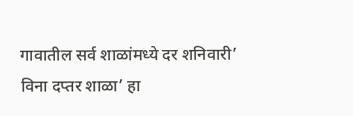गावातील सर्व शाळांमध्ये दर शनिवारी’ विना दप्तर शाळा’ हा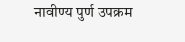नावीण्य पुर्ण उपक्रम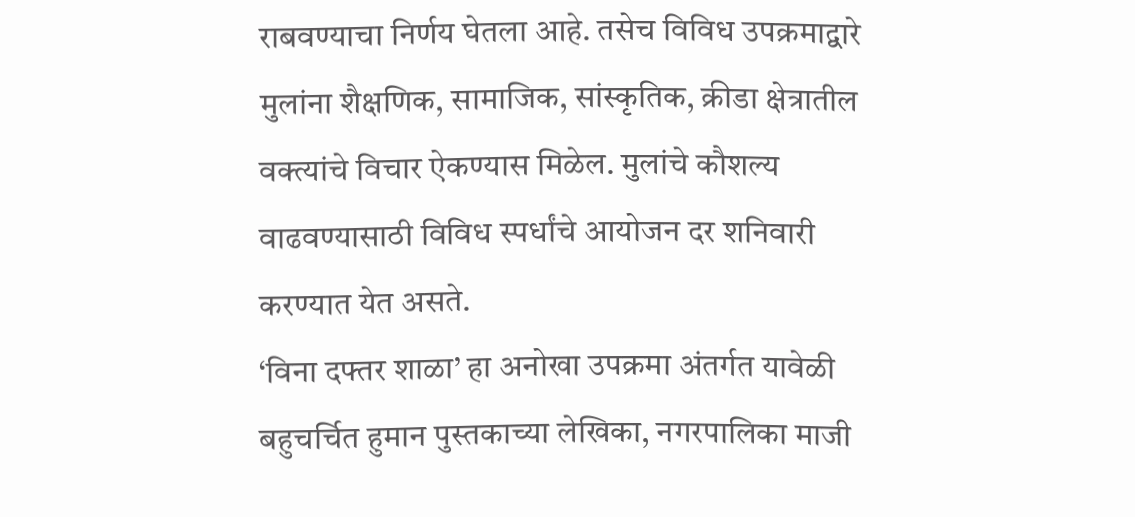राबवण्याचा निर्णय घेतला आहे. तसेच विविध उपक्रमाद्वारे मुलांना शैक्षणिक, सामाजिक, सांस्कृतिक, क्रीडा क्षेत्रातील वक्त्यांचे विचार ऐकण्यास मिळेल. मुलांचे कौशल्य वाढवण्यासाठी विविध स्पर्धांचे आयोजन दर शनिवारी करण्यात येत असते.
‘विना दफ्तर शाळा’ हा अनोखा उपक्रमा अंतर्गत यावेळी बहुचर्चित हुमान पुस्तकाच्या लेखिका, नगरपालिका माजी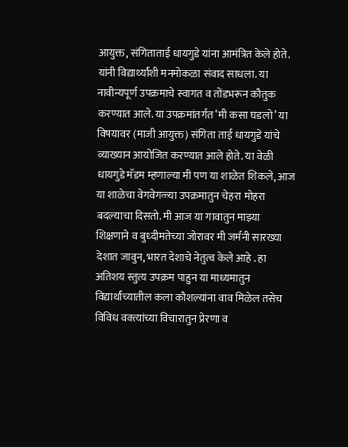आयुक्त, संगिताताई धायगुडे यांना आमंत्रित केले होते. यांनी विद्यार्थ्यांशी मनमोकळा संवाद साधला. या नावीन्यपूर्ण उपक्रमाचे स्वागत व तोंडभरून कौतुक करण्यात आले. या उपक्रमांतर्गत ‘मी कसा घडलो’ या विषयावर (माजी आयुक्त) संगिता ताई धायगुडे यांचे व्याख्यान आयोजित करण्यात आले होते. या वेळी धायगुडे मॅडम म्हणाल्या मी पण या शाळेत शिकले, आज या शाळेचा वेगवेगळ्या उपक्रमातुन चेहरा मोहरा बदल्याचा दिसतो. मी आज या गावातुन माझ्या शिक्षणाने व बुध्दीमतेच्या जोरावर मी जर्मनी सारख्या देशात जावुन, भारत देशाचे नेतुत्व केले आहे . हा अतिशय स्तुत्य उपक्रम पाहुन या माध्यमातुन विद्यार्थांच्यातील कला कौशल्यांना वाव मिळेल तसेच विविध वक्त्यांच्या विचारातुन प्रेरणा व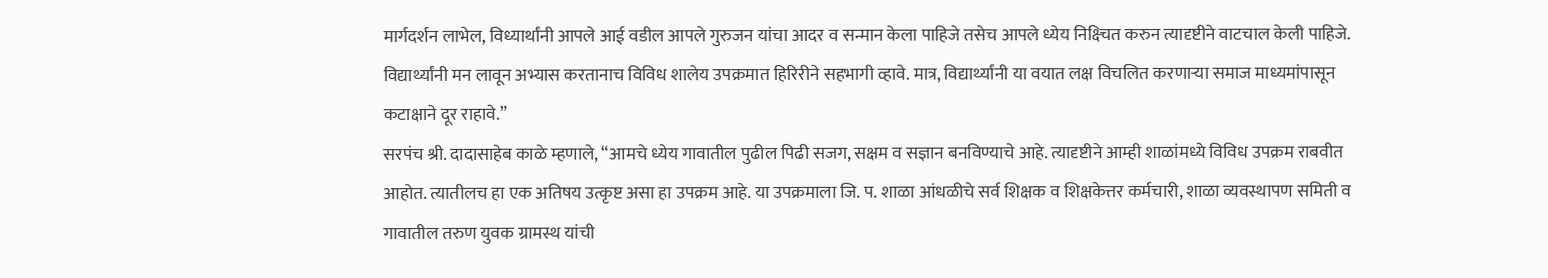मार्गदर्शन लाभेल, विध्यार्थांनी आपले आई वडील आपले गुरुजन यांचा आदर व सन्मान केला पाहिजे तसेच आपले ध्येय निक्ष्चित करुन त्यादृष्टीने वाटचाल केली पाहिजे.
विद्यार्थ्यांनी मन लावून अभ्यास करतानाच विविध शालेय उपक्रमात हिरिरीने सहभागी व्हावे. मात्र, विद्यार्थ्यांनी या वयात लक्ष विचलित करणाऱ्या समाज माध्यमांपासून कटाक्षाने दूर राहावे.”
सरपंच श्री. दादासाहेब काळे म्हणाले, “आमचे ध्येय गावातील पुढील पिढी सजग, सक्षम व सज्ञान बनविण्याचे आहे. त्यादृष्टीने आम्ही शाळांमध्ये विविध उपक्रम राबवीत आहोत. त्यातीलच हा एक अतिषय उत्कृष्ट असा हा उपक्रम आहे. या उपक्रमाला जि. प. शाळा आंधळीचे सर्व शिक्षक व शिक्षकेत्तर कर्मचारी, शाळा व्यवस्थापण समिती व गावातील तरुण युवक ग्रामस्थ यांची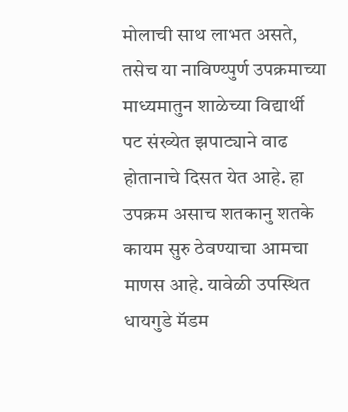मोलाची साथ लाभत असते, तसेच या नाविण्य्पुर्ण उपक्रमाच्या माध्यमातुन शाळेच्या विद्यार्थी पट संख्येत झपाट्याने वाढ होतानाचे दिसत येत आहे. हा उपक्रम असाच शतकानु शतके कायम सुरु ठेवण्याचा आमचा माणस आहे. यावेळी उपस्थित धायगुडे मॅडम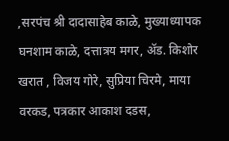,सरपंच श्री दादासाहेब काळे, मुख्याध्यापक घनशाम काळे, दत्तात्रय मगर, ॲड. किशोर खरात , विजय गोरे, सुप्रिया चिरमे, माया वरकड, पत्रकार आकाश दडस,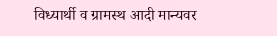विध्यार्थी व ग्रामस्थ आदी मान्यवर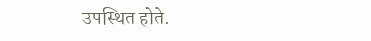उपस्थित होते.